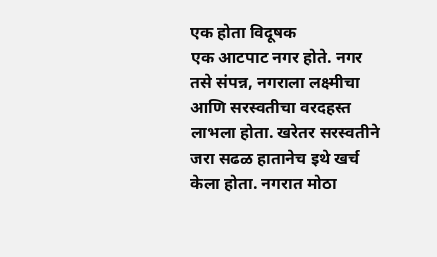एक होता विदूषक
एक आटपाट नगर होते. नगर तसे संपन्न, नगराला लक्ष्मीचा आणि सरस्वतीचा वरदहस्त लाभला होता. खरेतर सरस्वतीने जरा सढळ हातानेच इथे खर्च केला होता. नगरात मोठा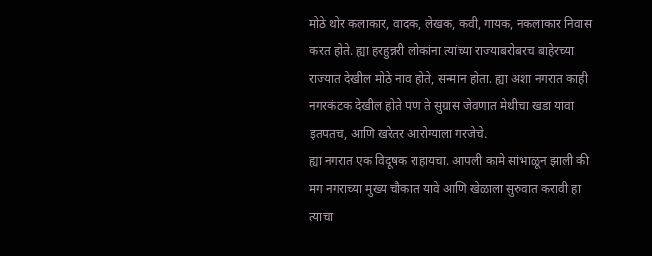मोठे थोर कलाकार, वादक, लेखक, कवी, गायक, नकलाकार निवास करत होते. ह्या हरहुन्नरी लोकांना त्यांच्या राज्याबरोबरच बाहेरच्या राज्यात देखील मोठे नाव होते, सन्मान होता. ह्या अशा नगरात काही नगरकंटक देखील होते पण ते सुग्रास जेवणात मेथीचा खडा यावा इतपतच, आणि खरेतर आरोग्याला गरजेचे.
ह्या नगरात एक विदूषक राहायचा. आपली कामे सांभाळून झाली की मग नगराच्या मुख्य चौकात यावे आणि खेळाला सुरुवात करावी हा त्याचा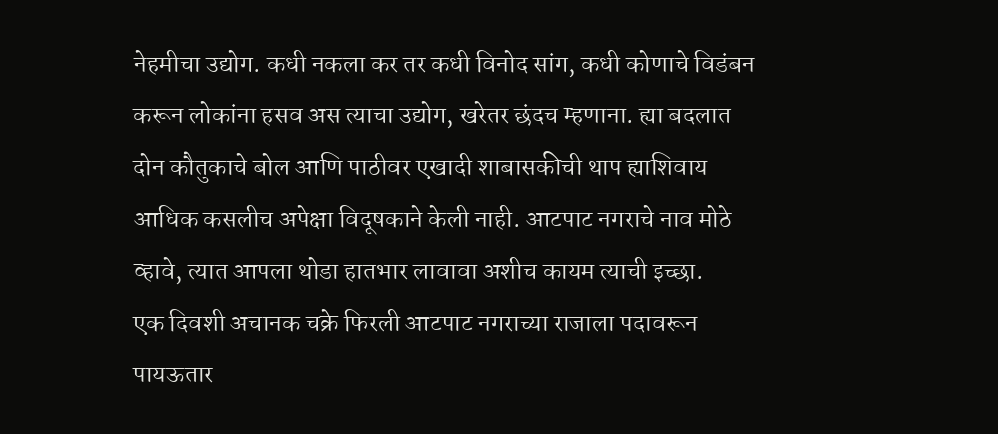नेहमीचा उद्योग. कधी नकला कर तर कधी विनोद सांग, कधी कोणाचे विडंबन करून लोकांना हसव अस त्याचा उद्योग, खरेतर छंदच म्हणाना. ह्या बदलात दोन कौतुकाचे बोल आणि पाठीवर एखादी शाबासकीची थाप ह्याशिवाय आधिक कसलीच अपेक्षा विदूषकाने केली नाही. आटपाट नगराचे नाव मोठे व्हावे, त्यात आपला थोडा हातभार लावावा अशीच कायम त्याची इच्छा.
एक दिवशी अचानक चक्रे फिरली आटपाट नगराच्या राजाला पदावरून पायऊतार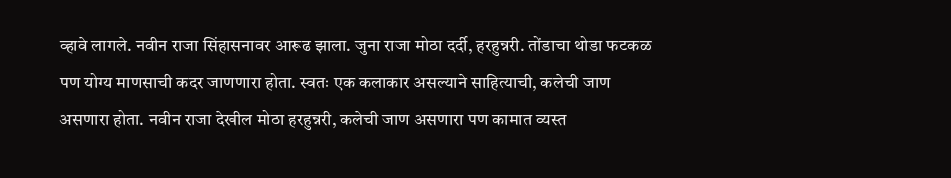व्हावे लागले. नवीन राजा सिंहासनावर आरूढ झाला. जुना राजा मोठा दर्दी, हरहुन्नरी. तोंडाचा थोडा फटकळ पण योग्य माणसाची कदर जाणणारा होता. स्वतः एक कलाकार असल्याने साहित्याची, कलेची जाण असणारा होता. नवीन राजा देखील मोठा हरहुन्नरी, कलेची जाण असणारा पण कामात व्यस्त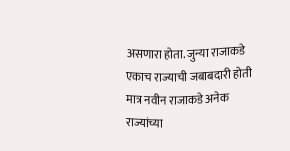असणारा होता. जुन्या राजाकडे एकाच राज्याची जबाबदारी होती मात्र नवीन राजाकडे अनेक राज्यांच्या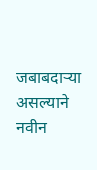जबाबदाऱ्या असल्याने नवीन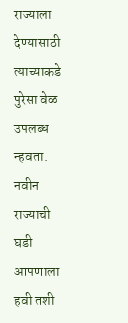राज्याला देण्यासाठी त्याच्याकडे पुरेसा वेळ उपलब्ध न्हवता. नवीन राज्याची घडी आपणाला हवी तशी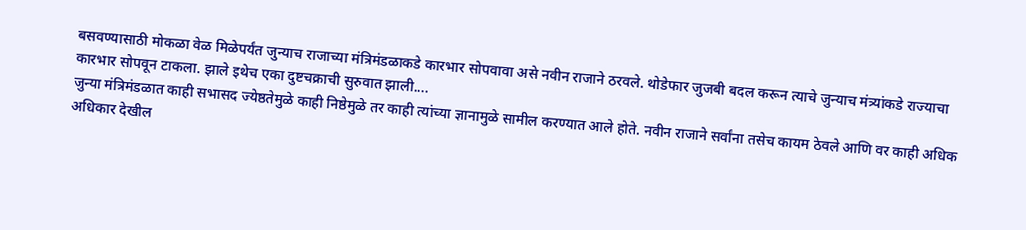बसवण्यासाठी मोकळा वेळ मिळेपर्यंत जुन्याच राजाच्या मंत्रिमंडळाकडे कारभार सोपवावा असे नवीन राजाने ठरवले. थोडेफार जुजबी बदल करून त्याचे जुन्याच मंत्र्यांकडे राज्याचा कारभार सोपवून टाकला. झाले इथेच एका दुष्टचक्राची सुरुवात झाली....
जुन्या मंत्रिमंडळात काही सभासद ज्येष्ठतेमुळे काही निष्ठेमुळे तर काही त्यांच्या ज्ञानामुळे सामील करण्यात आले होते. नवीन राजाने सर्वांना तसेच कायम ठेवले आणि वर काही अधिक अधिकार देखील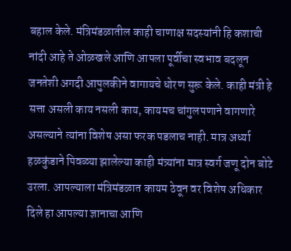बहाल केले. मंत्रिमंडळातील काही चाणाक्ष सदस्यांनी हि कशाची नांदी आहे ते ओळखले आणि आपला पूर्वीचा स्वभाव बदलून जनतेशी अगदी आपुलकीने वागायचे धोरण सुरू केले. काही मंत्री हे सत्ता असली काय नसली काय, कायमच चांगुलपणाने वागणारे असल्याने त्यांना विशेष असा फरक पडलाच नाही. मात्र अर्ध्या हळकुंडाने पिवळ्या झालेल्या काही मंत्र्यांना मात्र स्वर्ग जणू दोन बोटे उरला. आपल्याला मंत्रिमंडळात कायम ठेवून वर विशेष अधिकार दिले हा आपल्या ज्ञानाचा आणि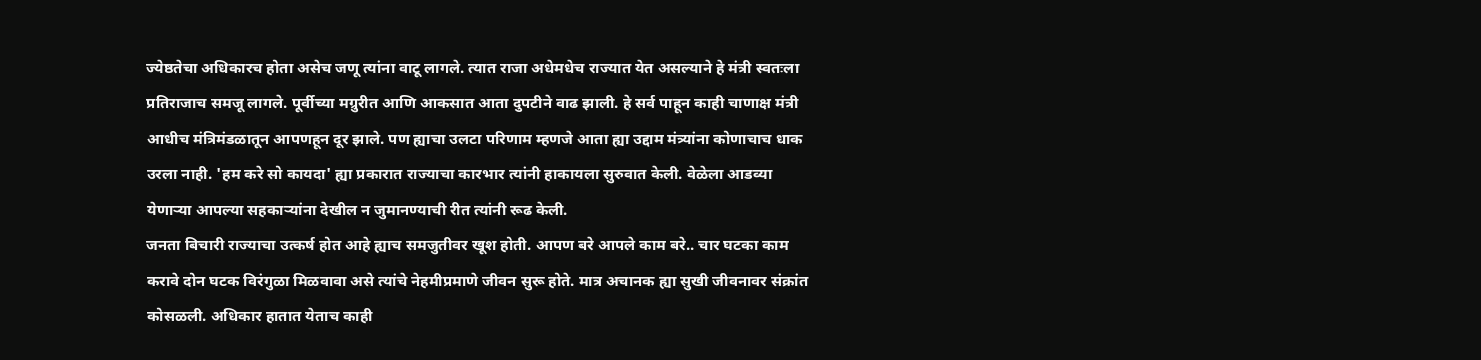ज्येष्ठतेचा अधिकारच होता असेच जणू त्यांना वाटू लागले. त्यात राजा अधेमधेच राज्यात येत असल्याने हे मंत्री स्वतःला प्रतिराजाच समजू लागले. पूर्वीच्या मग्रुरीत आणि आकसात आता दुपटीने वाढ झाली. हे सर्व पाहून काही चाणाक्ष मंत्री आधीच मंत्रिमंडळातून आपणहून दूर झाले. पण ह्याचा उलटा परिणाम म्हणजे आता ह्या उद्दाम मंत्र्यांना कोणाचाच धाक उरला नाही. 'हम करे सो कायदा' ह्या प्रकारात राज्याचा कारभार त्यांनी हाकायला सुरुवात केली. वेळेला आडव्या येणाऱ्या आपल्या सहकाऱ्यांना देखील न जुमानण्याची रीत त्यांनी रूढ केली.
जनता बिचारी राज्याचा उत्कर्ष होत आहे ह्याच समजुतीवर खूश होती. आपण बरे आपले काम बरे.. चार घटका काम करावे दोन घटक विरंगुळा मिळवावा असे त्यांचे नेहमीप्रमाणे जीवन सुरू होते. मात्र अचानक ह्या सुखी जीवनावर संक्रांत कोसळली. अधिकार हातात येताच काही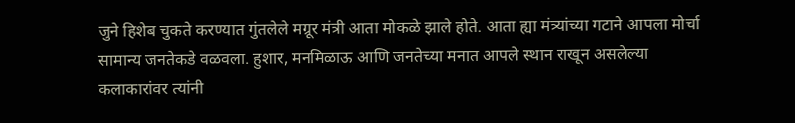जुने हिशेब चुकते करण्यात गुंतलेले मग्रूर मंत्री आता मोकळे झाले होते. आता ह्या मंत्र्यांच्या गटाने आपला मोर्चा सामान्य जनतेकडे वळवला. हुशार, मनमिळाऊ आणि जनतेच्या मनात आपले स्थान राखून असलेल्या कलाकारांवर त्यांनी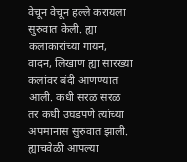वेचून वेचून हल्ले करायला सुरुवात केली. ह्या कलाकारांच्या गायन, वादन, लिखाण ह्या सारख्या कलांवर बंदी आणण्यात आली. कधी सरळ सरळ तर कधी उघडपणे त्यांच्या अपमानास सुरुवात झाली. ह्याचवेळी आपल्या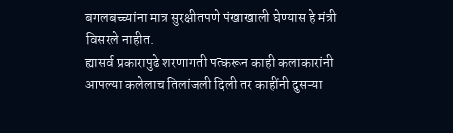बगलबच्च्यांना मात्र सुरक्षीतपणे पंखाखाली घेण्यास हे मंत्री विसरले नाहीत.
ह्यासर्व प्रकारापुढे शरणागती पत्करून काही कलाकारांनी आपल्या कलेलाच तिलांजली दिली तर काहींनी दुसऱ्या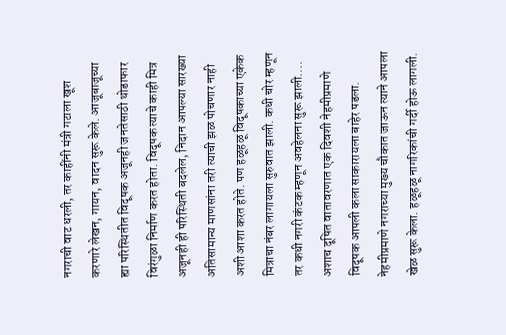नगराची वाट धरली, तर काहींनी मंत्री गटाला खूश करणारे लेखन, गायन, वादन सुरू केले. आजूबाजूच्या ह्या परिस्थितीत विदूषक अजूनही जनतेसाठी थोडाफार विरंगुळा निर्माण करत होता. विदूषक त्याचे काही मित्र अजूनही ही परिस्थिती बदलेल, निदान आपल्या सारख्या अतिसामान्य माणसांना तरी त्याची झळ पोचणार नाही अशी आशा करत होते. पण हळूहळू विदूषकाच्या एकेक मित्राचा नंबर लागायला सुरुवात झाली. कधी चोर म्हणून तर कधी नगरी कंटक म्हणून अवहेलना सुरू झाली....
अशाच दूषित वातावरणात एक दिवशी नेहमीप्रमाणे विदूषक आपली कला साकारायला बाहेर पडला. नेहमीप्रमाणे नगराच्या मुख्य चौकात जाऊन त्याने आपला खेळ सुरू केला. हळूहळू नागरिकांची गर्दी होऊ लागली.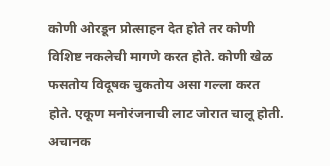कोणी ओरडून प्रोत्साहन देत होते तर कोणी विशिष्ट नकलेची मागणे करत होते. कोणी खेळ फसतोय विदूषक चुकतोय असा गल्ला करत होते. एकूण मनोरंजनाची लाट जोरात चालू होती. अचानक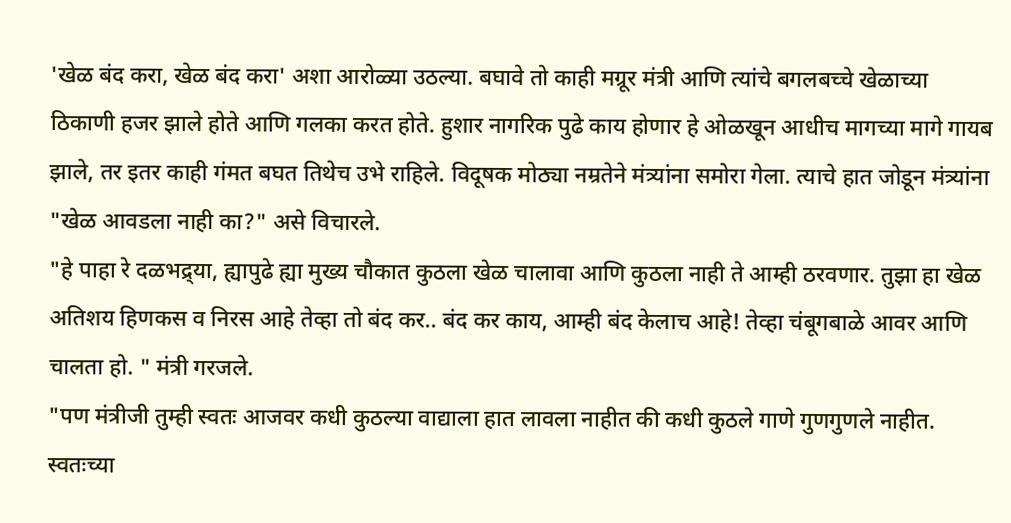'खेळ बंद करा, खेळ बंद करा' अशा आरोळ्या उठल्या. बघावे तो काही मग्रूर मंत्री आणि त्यांचे बगलबच्चे खेळाच्या ठिकाणी हजर झाले होते आणि गलका करत होते. हुशार नागरिक पुढे काय होणार हे ओळखून आधीच मागच्या मागे गायब झाले, तर इतर काही गंमत बघत तिथेच उभे राहिले. विदूषक मोठ्या नम्रतेने मंत्र्यांना समोरा गेला. त्याचे हात जोडून मंत्र्यांना "खेळ आवडला नाही का?" असे विचारले.
"हे पाहा रे दळभद्र्या, ह्यापुढे ह्या मुख्य चौकात कुठला खेळ चालावा आणि कुठला नाही ते आम्ही ठरवणार. तुझा हा खेळ अतिशय हिणकस व निरस आहे तेव्हा तो बंद कर.. बंद कर काय, आम्ही बंद केलाच आहे! तेव्हा चंबूगबाळे आवर आणि चालता हो. " मंत्री गरजले.
"पण मंत्रीजी तुम्ही स्वतः आजवर कधी कुठल्या वाद्याला हात लावला नाहीत की कधी कुठले गाणे गुणगुणले नाहीत. स्वतःच्या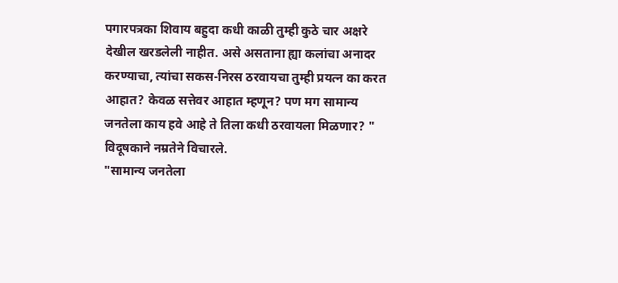पगारपत्रका शिवाय बहुदा कधी काळी तुम्ही कुठे चार अक्षरे देखील खरडलेली नाहीत. असे असताना ह्या कलांचा अनादर करण्याचा, त्यांचा सकस-निरस ठरवायचा तुम्ही प्रयत्न का करत आहात? केवळ सत्तेवर आहात म्हणून? पण मग सामान्य जनतेला काय हवे आहे ते तिला कधी ठरवायला मिळणार? " विदूषकाने नम्रतेने विचारले.
"सामान्य जनतेला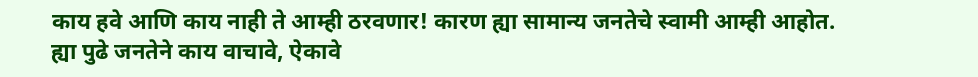काय हवे आणि काय नाही ते आम्ही ठरवणार! कारण ह्या सामान्य जनतेचे स्वामी आम्ही आहोत. ह्या पुढे जनतेने काय वाचावे, ऐकावे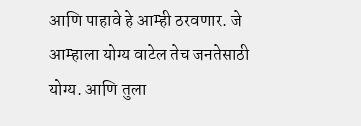आणि पाहावे हे आम्ही ठरवणार. जे आम्हाला योग्य वाटेल तेच जनतेसाठी योग्य. आणि तुला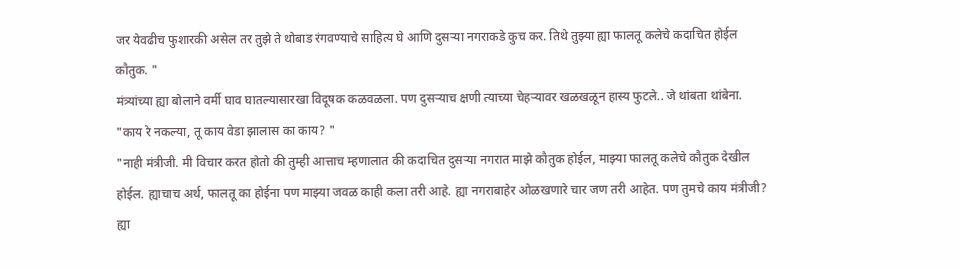जर येवढीच फुशारकी असेल तर तुझे ते थोबाड रंगवण्याचे साहित्य घे आणि दुसऱ्या नगराकडे कुच कर. तिथे तुझ्या ह्या फालतू कलेचे कदाचित होईल कौतुक. "
मंत्र्यांच्या ह्या बोलाने वर्मी घाव घातल्यासारखा विदूषक कळवळला. पण दुसऱ्याच क्षणी त्याच्या चेहऱ्यावर खळखळून हास्य फुटले.. जे थांबता थांबेना.
"काय रे नकल्या, तू काय वेडा झालास का काय? "
"नाही मंत्रीजी. मी विचार करत होतो की तुम्ही आत्ताच म्हणालात की कदाचित दुसऱ्या नगरात माझे कौतुक होईल, माझ्या फालतू कलेचे कौतुक देखील होईल. ह्याचाच अर्थ, फालतू का होईना पण माझ्या जवळ काही कला तरी आहे. ह्या नगराबाहेर ओळखणारे चार जण तरी आहेत. पण तुमचे काय मंत्रीजी? ह्या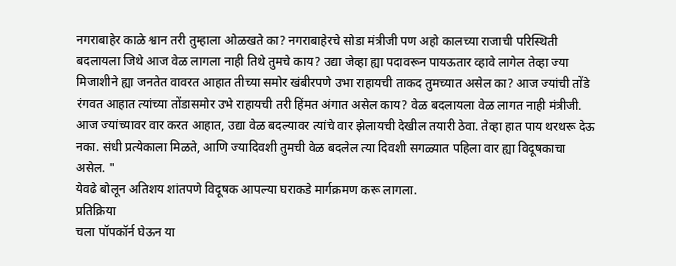नगराबाहेर काळे श्वान तरी तुम्हाला ओळखते का? नगराबाहेरचे सोडा मंत्रीजी पण अहो कालच्या राजाची परिस्थिती बदलायला जिथे आज वेळ लागला नाही तिथे तुमचे काय? उद्या जेव्हा ह्या पदावरून पायऊतार व्हावे लागेल तेव्हा ज्या मिजाशीने ह्या जनतेत वावरत आहात तीच्या समोर खंबीरपणे उभा राहायची ताकद तुमच्यात असेल का? आज ज्यांची तोंडे रंगवत आहात त्यांच्या तोंडासमोर उभे राहायची तरी हिंमत अंगात असेल काय? वेळ बदलायला वेळ लागत नाही मंत्रीजी. आज ज्यांच्यावर वार करत आहात, उद्या वेळ बदल्यावर त्यांचे वार झेलायची देखील तयारी ठेवा. तेव्हा हात पाय थरथरू देऊ नका. संधी प्रत्येकाला मिळते, आणि ज्यादिवशी तुमची वेळ बदलेल त्या दिवशी सगळ्यात पहिला वार ह्या विदूषकाचा असेल. "
येवढे बोलून अतिशय शांतपणे विदूषक आपल्या घराकडे मार्गक्रमण करू लागला.
प्रतिक्रिया
चला पॉपकॉर्न घेऊन या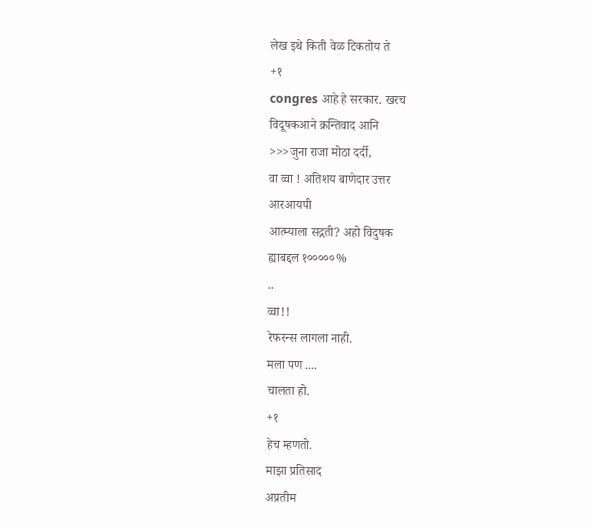लेख इथे किती वेळ टिकतोय ते
+१
congres आहे हे सरकार. खरच
विदूषकआने क्रन्तिवाद आनि
>>>जुना राजा मोठा दर्दी,
वा व्वा ! अतिशय बाणेदार उत्तर
आरआयपी
आत्म्याला सद्गती? अहो विदुषक
ह्याबद्दल १०००००%
..
व्वा!!
रेफरन्स लागला नाही.
मला पण ....
चालता हो.
+१
हेच म्हणतो.
माझा प्रतिसाद
अप्रतीम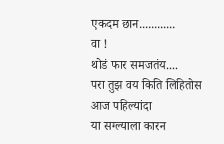एकदम छान............
वा !
थोडं फार समजतंय....
परा तुझ वय किति लिहितोस
आज पहिल्यांदा
या सग्ल्याला कारन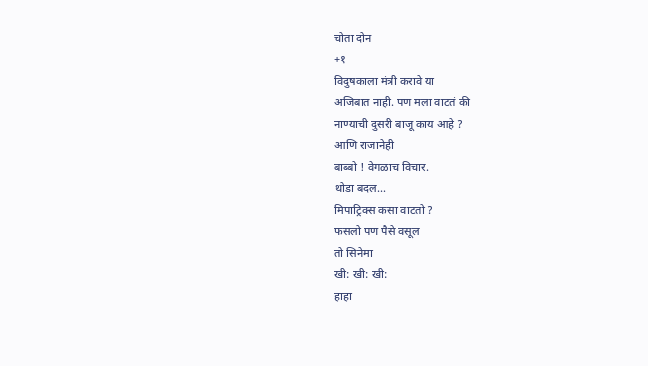चोता दोन
+१
विदुषकाला मंत्री करावे या
अजिबात नाही. पण मला वाटतं की
नाण्याची दुसरी बाजू काय आहे ?
आणि राजानेही
बाब्बो ! वेगळाच विचार.
थोडा बदल...
मिपाट्रिक्स कसा वाटतो ?
फसलो पण पैसे वसूल
तो सिनेमा
खी: खी: खी:
हाहा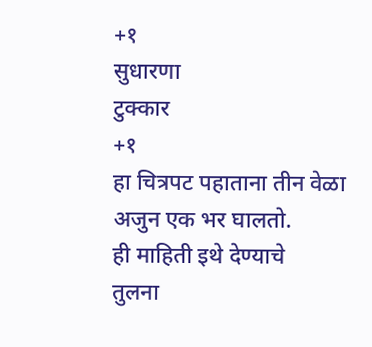+१
सुधारणा
टुक्कार
+१
हा चित्रपट पहाताना तीन वेळा
अजुन एक भर घालतो.
ही माहिती इथे देण्याचे
तुलना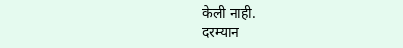केली नाही.
दरम्यान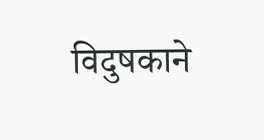विदुषकाने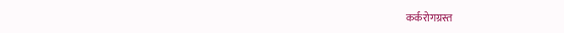कर्करोगग्रस्त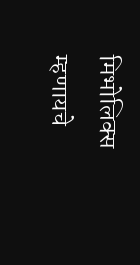मिभोलिक्स
म्हणायचे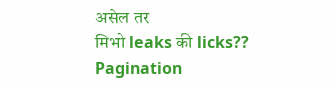असेल तर
मिभो leaks की licks??
Pagination